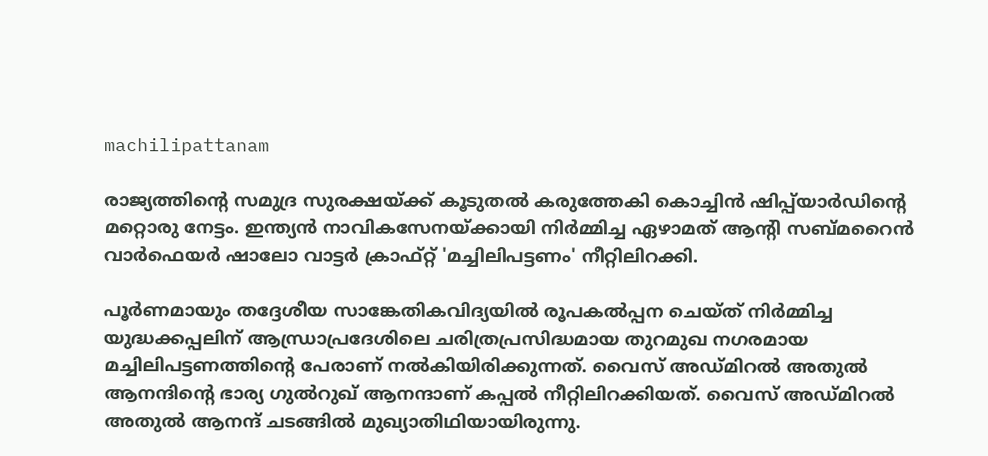machilipattanam

രാജ്യത്തിന്റെ സമുദ്ര സുരക്ഷയ്ക്ക് കൂടുതൽ കരുത്തേകി കൊച്ചിൻ ഷിപ്പ്‌യാർഡിന്റെ മറ്റൊരു നേട്ടം. ഇന്ത്യൻ നാവികസേനയ്ക്കായി നിർമ്മിച്ച ഏഴാമത് ആന്റി സബ്മറൈൻ വാർഫെയർ ഷാലോ വാട്ടർ ക്രാഫ്റ്റ് 'മച്ചിലിപട്ടണം' നീറ്റിലിറക്കി.

പൂർണമായും തദ്ദേശീയ സാങ്കേതികവിദ്യയിൽ രൂപകൽപ്പന ചെയ്ത് നിർമ്മിച്ച യുദ്ധക്കപ്പലിന് ആന്ധ്രാപ്രദേശിലെ ചരിത്രപ്രസിദ്ധമായ തുറമുഖ നഗരമായ മച്ചിലിപട്ടണത്തിന്റെ പേരാണ് നൽകിയിരിക്കുന്നത്. വൈസ് അഡ്മിറൽ അതുൽ ആനന്ദിന്റെ ഭാര്യ ഗുൽറുഖ് ആനന്ദാണ് കപ്പൽ നീറ്റിലിറക്കിയത്. വൈസ് അഡ്മിറൽ അതുൽ ആനന്ദ് ചടങ്ങിൽ മുഖ്യാതിഥിയായിരുന്നു.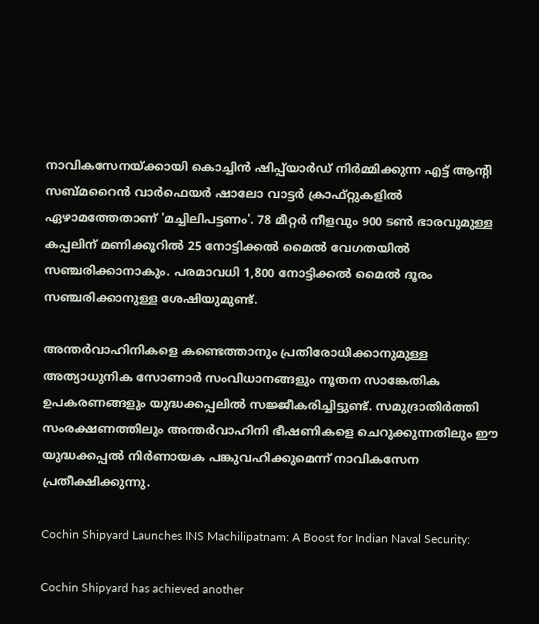നാവികസേനയ്ക്കായി കൊച്ചിൻ ഷിപ്പ്‌യാർഡ് നിർമ്മിക്കുന്ന എട്ട് ആന്റി സബ്മറൈൻ വാർഫെയർ ഷാലോ വാട്ടർ ക്രാഫ്റ്റുകളിൽ ഏഴാമത്തേതാണ് 'മച്ചിലിപട്ടണം'. 78 മീറ്റർ നീളവും 900 ടൺ ഭാരവുമുള്ള കപ്പലിന് മണിക്കൂറിൽ 25 നോട്ടിക്കൽ മൈൽ വേഗതയിൽ സഞ്ചരിക്കാനാകും. പരമാവധി 1,800 നോട്ടിക്കൽ മൈൽ ദൂരം സഞ്ചരിക്കാനുള്ള ശേഷിയുമുണ്ട്.

അന്തർവാഹിനികളെ കണ്ടെത്താനും പ്രതിരോധിക്കാനുമുള്ള അത്യാധുനിക സോണാർ സംവിധാനങ്ങളും നൂതന സാങ്കേതിക ഉപകരണങ്ങളും യുദ്ധക്കപ്പലിൽ സജ്ജീകരിച്ചിട്ടുണ്ട്. സമുദ്രാതിർത്തി സംരക്ഷണത്തിലും അന്തർവാഹിനി ഭീഷണികളെ ചെറുക്കുന്നതിലും ഈ യുദ്ധക്കപ്പൽ നിർണായക പങ്കുവഹിക്കുമെന്ന് നാവികസേന പ്രതീക്ഷിക്കുന്നു.

Cochin Shipyard Launches INS Machilipatnam: A Boost for Indian Naval Security:

Cochin Shipyard has achieved another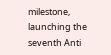milestone, launching the seventh Anti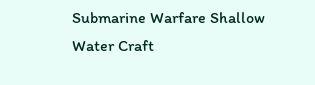Submarine Warfare Shallow Water Craft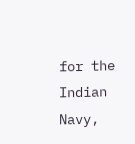for the Indian Navy,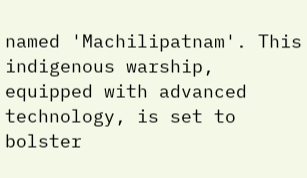named 'Machilipatnam'. This indigenous warship, equipped with advanced technology, is set to bolster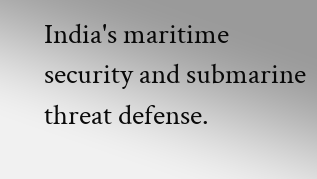India's maritime security and submarine threat defense.